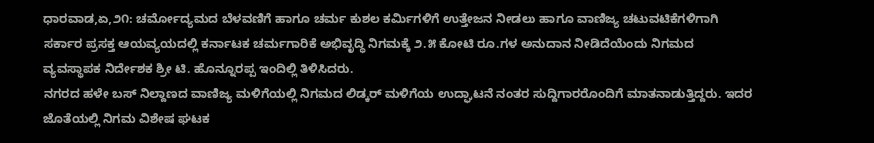ಧಾರವಾಡ,ಏ,೨೧: ಚರ್ಮೋದ್ಯಮದ ಬೆಳವಣಿಗೆ ಹಾಗೂ ಚರ್ಮ ಕುಶಲ ಕರ್ಮಿಗಳಿಗೆ ಉತ್ತೇಜನ ನೀಡಲು ಹಾಗೂ ವಾಣಿಜ್ಯ ಚಟುವಟಿಕೆಗಳಿಗಾಗಿ ಸರ್ಕಾರ ಪ್ರಸಕ್ತ ಆಯವ್ಯಯದಲ್ಲಿ ಕರ್ನಾಟಕ ಚರ್ಮಗಾರಿಕೆ ಅಭಿವೃದ್ಧಿ ನಿಗಮಕ್ಕೆ ೨.೫ ಕೋಟಿ ರೂ.ಗಳ ಅನುದಾನ ನೀಡಿದೆಯೆಂದು ನಿಗಮದ ವ್ಯವಸ್ಥಾಪಕ ನಿರ್ದೇಶಕ ಶ್ರೀ ಟಿ. ಹೊನ್ನೂರಪ್ಪ ಇಂದಿಲ್ಲಿ ತಿಳಿಸಿದರು.
ನಗರದ ಹಳೇ ಬಸ್ ನಿಲ್ದಾಣದ ವಾಣಿಜ್ಯ ಮಳಿಗೆಯಲ್ಲಿ ನಿಗಮದ ಲಿಡ್ಕರ್ ಮಳಿಗೆಯ ಉದ್ಘಾಟನೆ ನಂತರ ಸುದ್ದಿಗಾರರೊಂದಿಗೆ ಮಾತನಾಡುತ್ತಿದ್ದರು. ಇದರ ಜೊತೆಯಲ್ಲಿ ನಿಗಮ ವಿಶೇಷ ಘಟಕ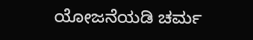ಯೋಜನೆಯಡಿ ಚರ್ಮ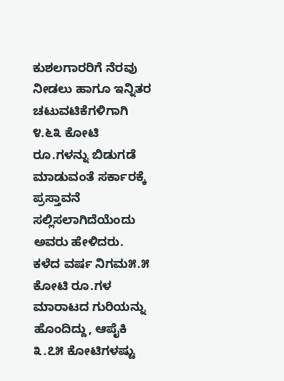ಕುಶಲಗಾರರಿಗೆ ನೆರವು ನೀಡಲು ಹಾಗೂ ಇನ್ನಿತರ ಚಟುವಟಿಕೆಗಳಿಗಾಗಿ ೪.೬೩ ಕೋಟಿ ರೂ.ಗಳನ್ನು ಬಿಡುಗಡೆ ಮಾಡುವಂತೆ ಸರ್ಕಾರಕ್ಕೆ ಪ್ರಸ್ತಾವನೆ ಸಲ್ಲಿಸಲಾಗಿದೆಯೆಂದು ಅವರು ಹೇಳಿದರು.
ಕಳೆದ ವರ್ಷ ನಿಗಮ೫.೫ ಕೋಟಿ ರೂ.ಗಳ ಮಾರಾಟದ ಗುರಿಯನ್ನು ಹೊಂದಿದ್ದು, ಆಪೈಕಿ ೩.೭೫ ಕೋಟಿಗಳಷ್ಟು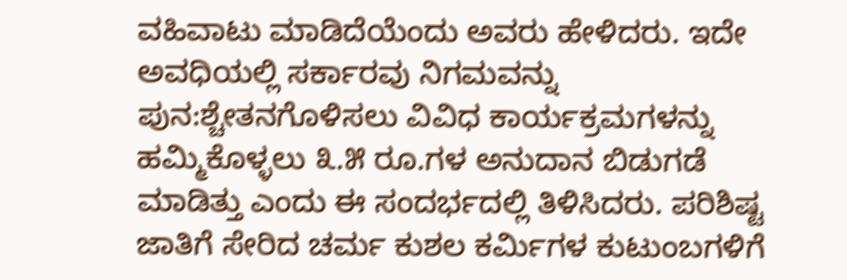ವಹಿವಾಟು ಮಾಡಿದೆಯೆಂದು ಅವರು ಹೇಳಿದರು. ಇದೇ ಅವಧಿಯಲ್ಲಿ ಸರ್ಕಾರವು ನಿಗಮವನ್ನು ಪುನ:ಶ್ಚೇತನಗೊಳಿಸಲು ವಿವಿಧ ಕಾರ್ಯಕ್ರಮಗಳನ್ನು ಹಮ್ಮಿಕೊಳ್ಳಲು ೩.೫ ರೂ.ಗಳ ಅನುದಾನ ಬಿಡುಗಡೆ ಮಾಡಿತ್ತು ಎಂದು ಈ ಸಂದರ್ಭದಲ್ಲಿ ತಿಳಿಸಿದರು. ಪರಿಶಿಷ್ಟ ಜಾತಿಗೆ ಸೇರಿದ ಚರ್ಮ ಕುಶಲ ಕರ್ಮಿಗಳ ಕುಟುಂಬಗಳಿಗೆ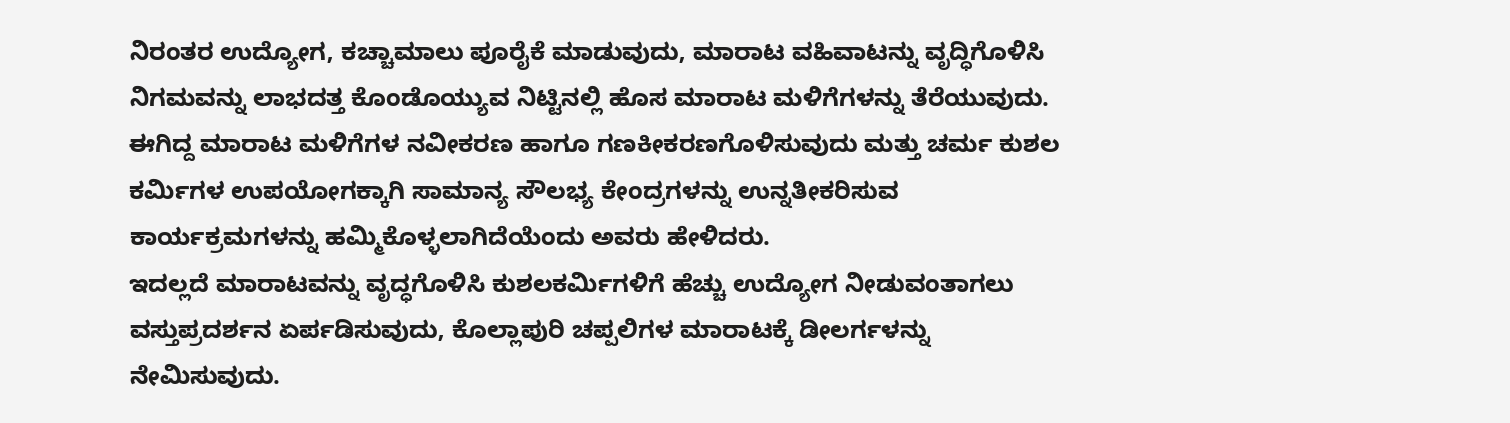ನಿರಂತರ ಉದ್ಯೋಗ, ಕಚ್ಚಾಮಾಲು ಪೂರೈಕೆ ಮಾಡುವುದು, ಮಾರಾಟ ವಹಿವಾಟನ್ನು ವೃದ್ಧಿಗೊಳಿಸಿ ನಿಗಮವನ್ನು ಲಾಭದತ್ತ ಕೊಂಡೊಯ್ಯುವ ನಿಟ್ಟಿನಲ್ಲಿ ಹೊಸ ಮಾರಾಟ ಮಳಿಗೆಗಳನ್ನು ತೆರೆಯುವುದು. ಈಗಿದ್ದ ಮಾರಾಟ ಮಳಿಗೆಗಳ ನವೀಕರಣ ಹಾಗೂ ಗಣಕೀಕರಣಗೊಳಿಸುವುದು ಮತ್ತು ಚರ್ಮ ಕುಶಲ ಕರ್ಮಿಗಳ ಉಪಯೋಗಕ್ಕಾಗಿ ಸಾಮಾನ್ಯ ಸೌಲಭ್ಯ ಕೇಂದ್ರಗಳನ್ನು ಉನ್ನತೀಕರಿಸುವ ಕಾರ್ಯಕ್ರಮಗಳನ್ನು ಹಮ್ಮಿಕೊಳ್ಳಲಾಗಿದೆಯೆಂದು ಅವರು ಹೇಳಿದರು.
ಇದಲ್ಲದೆ ಮಾರಾಟವನ್ನು ವೃದ್ಧಗೊಳಿಸಿ ಕುಶಲಕರ್ಮಿಗಳಿಗೆ ಹೆಚ್ಚು ಉದ್ಯೋಗ ನೀಡುವಂತಾಗಲು ವಸ್ತುಪ್ರದರ್ಶನ ಏರ್ಪಡಿಸುವುದು, ಕೊಲ್ಲಾಪುರಿ ಚಪ್ಪಲಿಗಳ ಮಾರಾಟಕ್ಕೆ ಡೀಲರ್ಗಳನ್ನು ನೇಮಿಸುವುದು.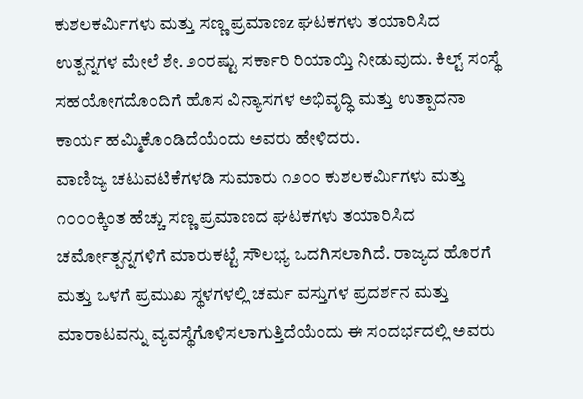ಕುಶಲಕರ್ಮಿಗಳು ಮತ್ತು ಸಣ್ಣ ಪ್ರಮಾಣz ಘಟಕಗಳು ತಯಾರಿಸಿದ ಉತ್ಪನ್ನಗಳ ಮೇಲೆ ಶೇ. ೨೦ರಷ್ಟು ಸರ್ಕಾರಿ ರಿಯಾಯ್ತಿ ನೀಡುವುದು. ಕಿಲ್ಟ್ ಸಂಸ್ಥೆ ಸಹಯೋಗದೊಂದಿಗೆ ಹೊಸ ವಿನ್ಯಾಸಗಳ ಅಭಿವೃದ್ಧಿ ಮತ್ತು ಉತ್ಪಾದನಾ ಕಾರ್ಯ ಹಮ್ಮಿಕೊಂಡಿದೆಯೆಂದು ಅವರು ಹೇಳಿದರು.
ವಾಣಿಜ್ಯ ಚಟುವಟಿಕೆಗಳಡಿ ಸುಮಾರು ೧೨೦೦ ಕುಶಲಕರ್ಮಿಗಳು ಮತ್ತು ೧೦೦೦ಕ್ಕಿಂತ ಹೆಚ್ಚು ಸಣ್ಣ ಪ್ರಮಾಣದ ಘಟಕಗಳು ತಯಾರಿಸಿದ ಚರ್ಮೋತ್ಪನ್ನಗಳಿಗೆ ಮಾರುಕಟ್ಟೆ ಸೌಲಭ್ಯ ಒದಗಿಸಲಾಗಿದೆ. ರಾಜ್ಯದ ಹೊರಗೆ ಮತ್ತು ಒಳಗೆ ಪ್ರಮುಖ ಸ್ಥಳಗಳಲ್ಲಿ ಚರ್ಮ ವಸ್ತುಗಳ ಪ್ರದರ್ಶನ ಮತ್ತು ಮಾರಾಟವನ್ನು ವ್ಯವಸ್ಥೆಗೊಳಿಸಲಾಗುತ್ತಿದೆಯೆಂದು ಈ ಸಂದರ್ಭದಲ್ಲಿ ಅವರು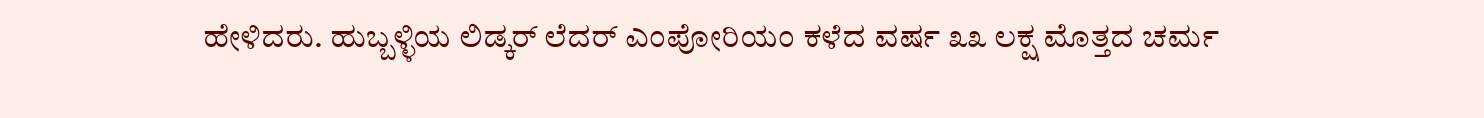ಹೇಳಿದರು. ಹುಬ್ಬಳ್ಳಿಯ ಲಿಡ್ಕರ್ ಲೆದರ್ ಎಂಪೋರಿಯಂ ಕಳೆದ ವರ್ಷ ೩೩ ಲಕ್ಷ ಮೊತ್ತದ ಚರ್ಮ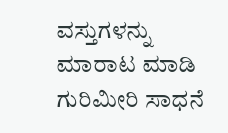ವಸ್ತುಗಳನ್ನು ಮಾರಾಟ ಮಾಡಿ ಗುರಿಮೀರಿ ಸಾಧನೆ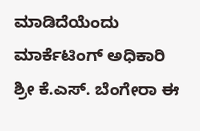ಮಾಡಿದೆಯೆಂದು ಮಾರ್ಕೆಟಿಂಗ್ ಅಧಿಕಾರಿ ಶ್ರೀ ಕೆ.ಎಸ್. ಬೆಂಗೇರಾ ಈ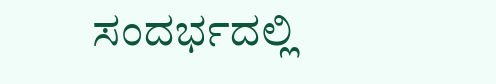ಸಂದರ್ಭದಲ್ಲಿ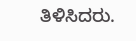ತಿಳಿಸಿದರು.